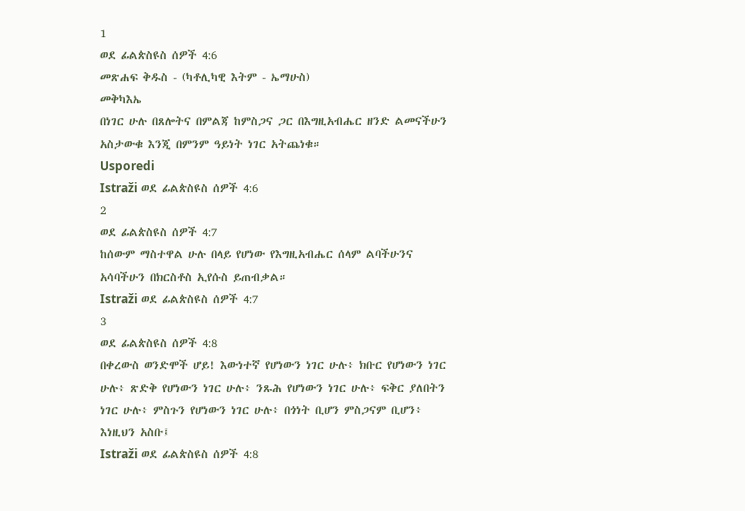1
ወደ ፊልጵስዩስ ሰዎች 4:6
መጽሐፍ ቅዱስ - (ካቶሊካዊ እትም - ኤማሁስ)
መቅካእኤ
በነገር ሁሉ በጸሎትና በምልጃ ከምስጋና ጋር በእግዚአብሔር ዘንድ ልመናችሁን አስታውቁ እንጂ በምንም ዓይነት ነገር አትጨነቁ።
Usporedi
Istraži ወደ ፊልጵስዩስ ሰዎች 4:6
2
ወደ ፊልጵስዩስ ሰዎች 4:7
ከሰውም ማስተዋል ሁሉ በላይ የሆነው የእግዚአብሔር ሰላም ልባችሁንና አሳባችሁን በክርስቶስ ኢየሱስ ይጠብቃል።
Istraži ወደ ፊልጵስዩስ ሰዎች 4:7
3
ወደ ፊልጵስዩስ ሰዎች 4:8
በቀረውስ ወንድሞች ሆይ! እውነተኛ የሆነውን ነገር ሁሉ፥ ክቡር የሆነውን ነገር ሁሉ፥ ጽድቅ የሆነውን ነገር ሁሉ፥ ንጹሕ የሆነውን ነገር ሁሉ፥ ፍቅር ያለበትን ነገር ሁሉ፥ ምስጉን የሆነውን ነገር ሁሉ፥ በጎነት ቢሆን ምስጋናም ቢሆን፥ እነዚህን አስቡ፤
Istraži ወደ ፊልጵስዩስ ሰዎች 4:8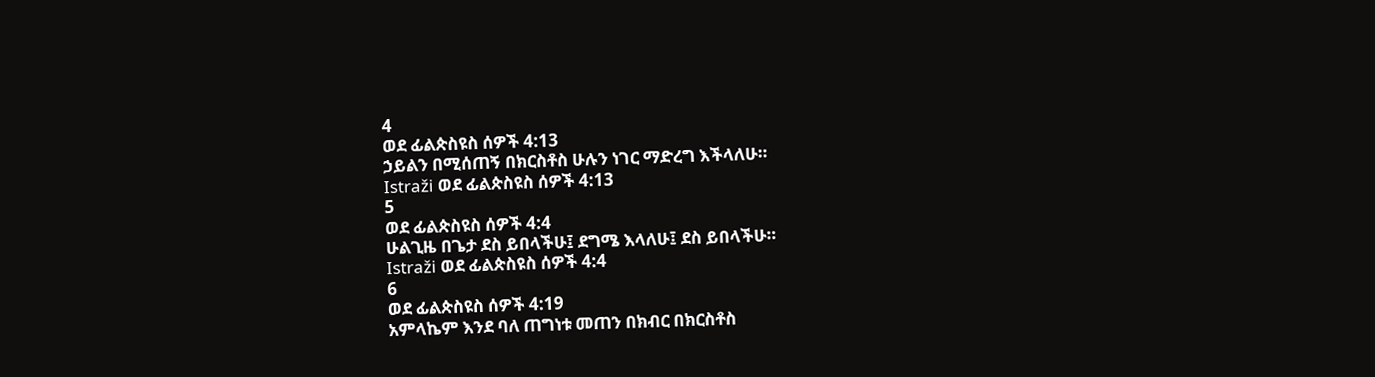4
ወደ ፊልጵስዩስ ሰዎች 4:13
ኃይልን በሚሰጠኝ በክርስቶስ ሁሉን ነገር ማድረግ እችላለሁ።
Istraži ወደ ፊልጵስዩስ ሰዎች 4:13
5
ወደ ፊልጵስዩስ ሰዎች 4:4
ሁልጊዜ በጌታ ደስ ይበላችሁ፤ ደግሜ እላለሁ፤ ደስ ይበላችሁ።
Istraži ወደ ፊልጵስዩስ ሰዎች 4:4
6
ወደ ፊልጵስዩስ ሰዎች 4:19
አምላኬም እንደ ባለ ጠግነቱ መጠን በክብር በክርስቶስ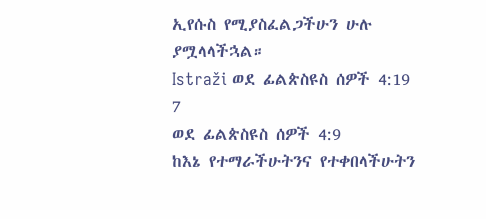ኢየሱስ የሚያስፈልጋችሁን ሁሉ ያሟላላችኋል።
Istraži ወደ ፊልጵስዩስ ሰዎች 4:19
7
ወደ ፊልጵስዩስ ሰዎች 4:9
ከእኔ የተማራችሁትንና የተቀበላችሁትን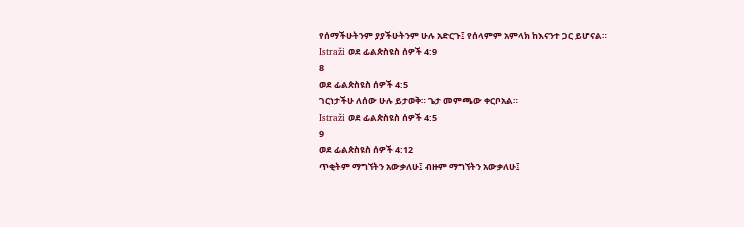የሰማችሁትንም ያያችሁትንም ሁሉ አድርጉ፤ የሰላምም አምላክ ከእናንተ ጋር ይሆናል።
Istraži ወደ ፊልጵስዩስ ሰዎች 4:9
8
ወደ ፊልጵስዩስ ሰዎች 4:5
ገርነታችሁ ለሰው ሁሉ ይታወቅ። ጌታ መምጫው ቀርቦአል።
Istraži ወደ ፊልጵስዩስ ሰዎች 4:5
9
ወደ ፊልጵስዩስ ሰዎች 4:12
ጥቂትም ማግኘትን አውቃለሁ፤ ብዙም ማግኘትን አውቃለሁ፤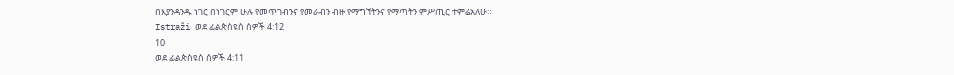በእያንዳንዱ ነገር በነገርም ሁሉ የመጥገብንና የመራብን ብዙ የማግኘትንና የማጣትን ምሥጢር ተምሬአለሁ።
Istraži ወደ ፊልጵስዩስ ሰዎች 4:12
10
ወደ ፊልጵስዩስ ሰዎች 4:11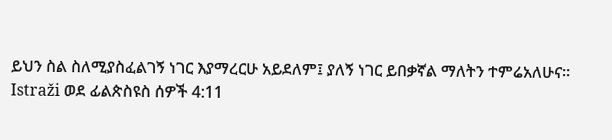ይህን ስል ስለሚያስፈልገኝ ነገር እያማረርሁ አይደለም፤ ያለኝ ነገር ይበቃኛል ማለትን ተምሬአለሁና።
Istraži ወደ ፊልጵስዩስ ሰዎች 4:11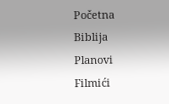Početna
Biblija
Planovi
Filmići